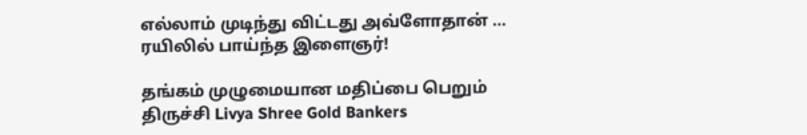எல்லாம் முடிந்து விட்டது அவ்ளோதான் … ரயிலில் பாய்ந்த இளைஞர்!

தங்கம் முழுமையான மதிப்பை பெறும் திருச்சி Livya Shree Gold Bankers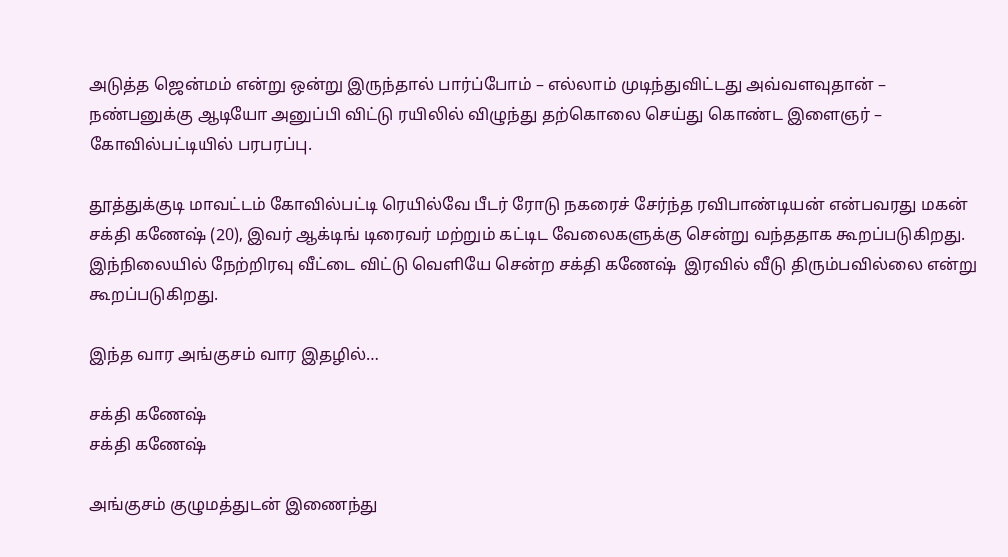அடுத்த ஜென்மம் என்று ஒன்று இருந்தால் பார்ப்போம் – எல்லாம் முடிந்துவிட்டது அவ்வளவுதான் – நண்பனுக்கு ஆடியோ அனுப்பி விட்டு ரயிலில் விழுந்து தற்கொலை செய்து கொண்ட இளைஞர் – கோவில்பட்டியில் பரபரப்பு.

தூத்துக்குடி மாவட்டம் கோவில்பட்டி ரெயில்வே பீடர் ரோடு நகரைச் சேர்ந்த ரவிபாண்டியன் என்பவரது மகன் சக்தி கணேஷ் (20), இவர் ஆக்டிங் டிரைவர் மற்றும் கட்டிட வேலைகளுக்கு சென்று வந்ததாக கூறப்படுகிறது. இந்நிலையில் நேற்றிரவு வீட்டை விட்டு வெளியே சென்ற சக்தி கணேஷ்  இரவில் வீடு திரும்பவில்லை என்று கூறப்படுகிறது.

இந்த வார அங்குசம் வார இதழில்…

சக்தி கணேஷ்
சக்தி கணேஷ்

அங்குசம் குழுமத்துடன் இணைந்து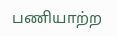பணியாற்ற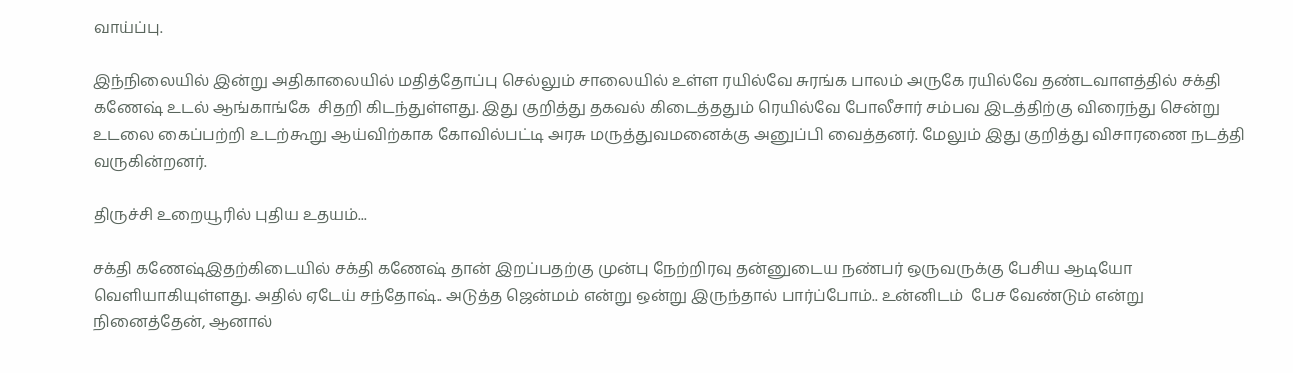வாய்ப்பு.

இந்நிலையில் இன்று அதிகாலையில் மதித்தோப்பு செல்லும் சாலையில் உள்ள ரயில்வே சுரங்க பாலம் அருகே ரயில்வே தண்டவாளத்தில் சக்தி கணேஷ் உடல் ஆங்காங்கே  சிதறி கிடந்துள்ளது. இது குறித்து தகவல் கிடைத்ததும் ரெயில்வே போலீசார் சம்பவ இடத்திற்கு விரைந்து சென்று உடலை கைப்பற்றி உடற்கூறு ஆய்விற்காக கோவில்பட்டி அரசு மருத்துவமனைக்கு அனுப்பி வைத்தனர். மேலும் இது குறித்து விசாரணை நடத்தி வருகின்றனர்.

திருச்சி உறையூரில் புதிய உதயம்...

சக்தி கணேஷ்இதற்கிடையில் சக்தி கணேஷ் தான் இறப்பதற்கு முன்பு நேற்றிரவு தன்னுடைய நண்பர் ஒருவருக்கு பேசிய ஆடியோ வெளியாகியுள்ளது. அதில் ஏடேய் சந்தோஷ்.. அடுத்த ஜென்மம் என்று ஒன்று இருந்தால் பார்ப்போம்.. உன்னிடம்  பேச வேண்டும் என்று நினைத்தேன், ஆனால்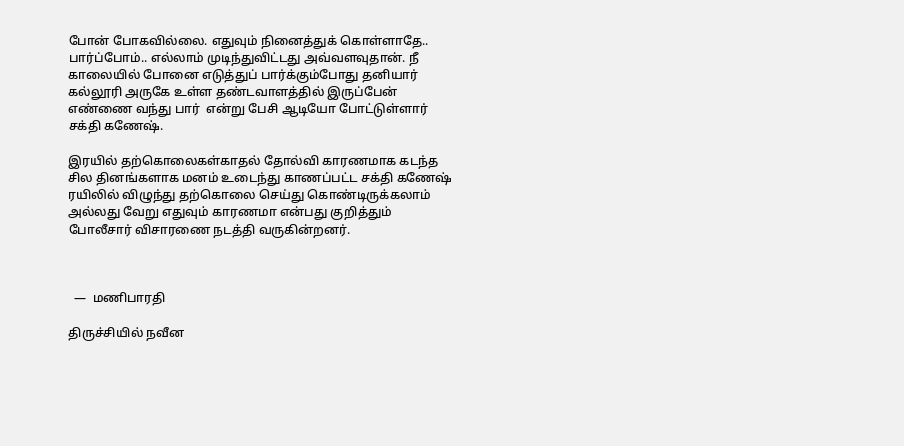போன் போகவில்லை. எதுவும் நினைத்துக் கொள்ளாதே.. பார்ப்போம்.. எல்லாம் முடிந்துவிட்டது அவ்வளவுதான். நீ காலையில் போனை எடுத்துப் பார்க்கும்போது தனியார் கல்லூரி அருகே உள்ள தண்டவாளத்தில் இருப்பேன் எண்ணை வந்து பார்  என்று பேசி ஆடியோ போட்டுள்ளார் சக்தி கணேஷ்.

இரயில் தற்கொலைகள்காதல் தோல்வி காரணமாக கடந்த சில தினங்களாக மனம் உடைந்து காணப்பட்ட சக்தி கணேஷ் ரயிலில் விழுந்து தற்கொலை செய்து கொண்டிருக்கலாம்  அல்லது வேறு எதுவும் காரணமா என்பது குறித்தும் போலீசார் விசாரணை நடத்தி வருகின்றனர்.



  —  மணிபாரதி

திருச்சியில் நவீன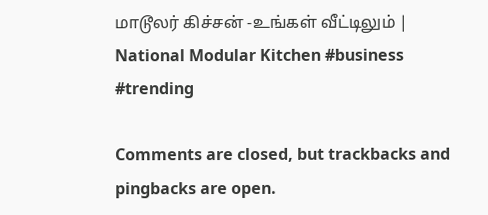மாடூலர் கிச்சன் -உங்கள் வீட்டிலும் | National Modular Kitchen #business #trending

Comments are closed, but trackbacks and pingbacks are open.